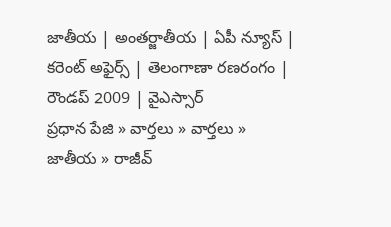జాతీయ | అంతర్జాతీయ | ఏపీ న్యూస్ | కరెంట్ అఫైర్స్ | తెలంగాణా రణరంగం | రౌండప్ 2009 | వైఎస్సార్
ప్రధాన పేజి » వార్తలు » వార్తలు » జాతీయ » రాజీవ్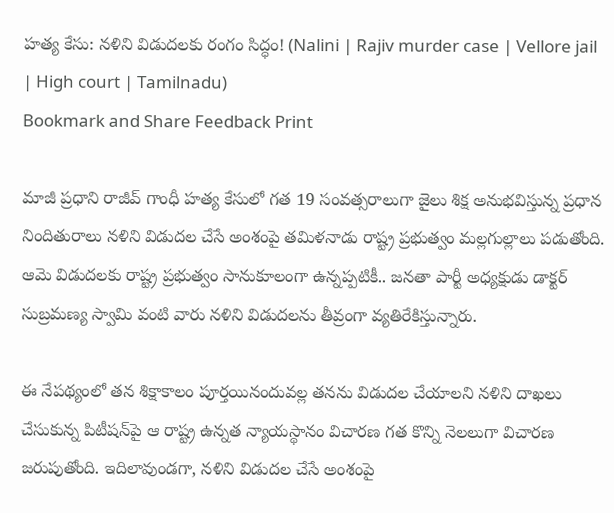హత్య కేసు: నళిని విడుదలకు రంగం సిద్ధం! (Nalini | Rajiv murder case | Vellore jail | High court | Tamilnadu)
Bookmark and Share Feedback Print

మాజీ ప్రధాని రాజీవ్ గాంధీ హత్య కేసులో గత 19 సంవత్సరాలుగా జైలు శిక్ష అనుభవిస్తున్న ప్రధాన నిందితురాలు నళిని విడుదల చేసే అంశంపై తమిళనాడు రాష్ట్ర ప్రభుత్వం మల్లగుల్లాలు పడుతోంది. ఆమె విడుదలకు రాష్ట్ర ప్రభుత్వం సానుకూలంగా ఉన్నప్పటికీ.. జనతా పార్టీ అధ్యక్షుడు డాక్టర్ సుబ్రమణ్య స్వామి వంటి వారు నళిని విడుదలను తీవ్రంగా వ్యతిరేకిస్తున్నారు.

ఈ నేపథ్యంలో తన శిక్షాకాలం పూర్తయినందువల్ల తనను విడుదల చేయాలని నళిని దాఖలు చేసుకున్న పిటీషన్‌పై ఆ రాష్ట్ర ఉన్నత న్యాయస్థానం విచారణ గత కొన్ని నెలలుగా విచారణ జరుపుతోంది. ఇదిలావుండగా, నళిని విడుదల చేసే అంశంపై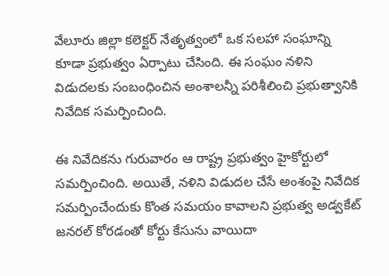వేలూరు జిల్లా కలెక్టర్ నేతృత్వంలో ఒక సలహా సంఘాన్ని కూడా ప్రభుత్వం ఏర్పాటు చేసింది. ఈ సంఘం నళిని విడుదలకు సంబంధించిన అంశాలన్నీ పరిశీలించి ప్రభుత్వానికి నివేదిక సమర్పించింది.

ఈ నివేదికను గురువారం ఆ రాష్ట్ర ప్రభుత్వం హైకోర్టులో సమర్పించింది. అయితే, నళిని విడుదల చేసే అంశంపై నివేదిక సమర్పించేందుకు కొంత సమయం కావాలని ప్రభుత్వ అడ్వకేట్ జనరల్ కోరడంతో కోర్టు కేసును వాయిదా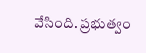వేసింది. ప్రభుత్వం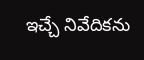ఇచ్చే నివేదికను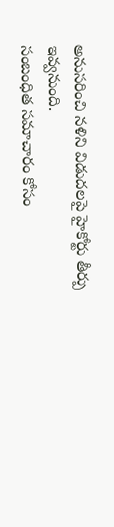అనుసరించి నళిని విడుదలపై హైకోర్టు తీర్పు ఇవ్వనుంది.
సంబంధిత సమాచారం కోసం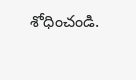శోధించండి.